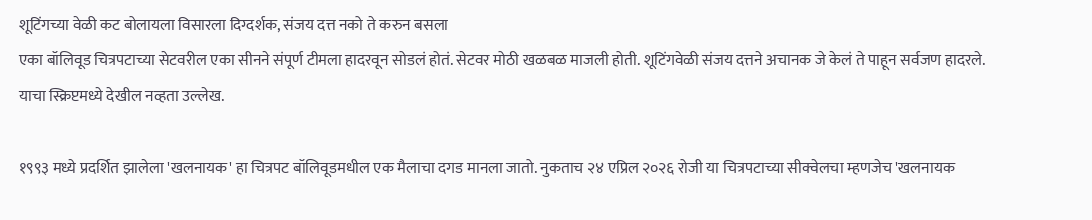शूटिंगच्या वेळी कट बोलायला विसारला दिग्दर्शक, संजय दत्त नको ते करुन बसला
एका बॉलिवूड चित्रपटाच्या सेटवरील एका सीनने संपूर्ण टीमला हादरवून सोडलं होतं. सेटवर मोठी खळबळ माजली होती. शूटिंगवेळी संजय दत्तने अचानक जे केलं ते पाहून सर्वजण हादरले. याचा स्क्रिप्टमध्ये देखील नव्हता उल्लेख.

१९९३ मध्ये प्रदर्शित झालेला 'खलनायक' हा चित्रपट बॉलिवूडमधील एक मैलाचा दगड मानला जातो. नुकताच २४ एप्रिल २०२६ रोजी या चित्रपटाच्या सीक्वेलचा म्हणजेच 'खलनायक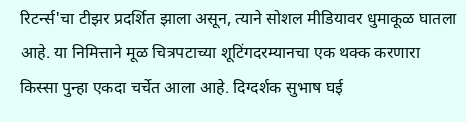रिटर्न्स'चा टीझर प्रदर्शित झाला असून, त्याने सोशल मीडियावर धुमाकूळ घातला आहे. या निमित्ताने मूळ चित्रपटाच्या शूटिंगदरम्यानचा एक थक्क करणारा किस्सा पुन्हा एकदा चर्चेत आला आहे. दिग्दर्शक सुभाष घई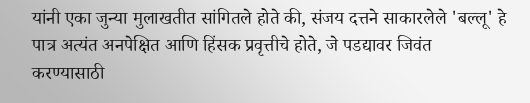यांनी एका जुन्या मुलाखतीत सांगितले होते की, संजय दत्तने साकारलेले 'बल्लू' हे पात्र अत्यंत अनपेक्षित आणि हिंसक प्रवृत्तीचे होते, जे पडद्यावर जिवंत करण्यासाठी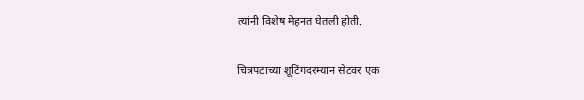त्यांनी विशेष मेहनत घेतली होती.

चित्रपटाच्या शूटिंगदरम्यान सेटवर एक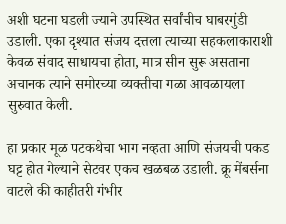अशी घटना घडली ज्याने उपस्थित सर्वांचीच घाबरगुंडी उडाली. एका दृश्यात संजय दत्तला त्याच्या सहकलाकाराशी केवळ संवाद साधायचा होता, मात्र सीन सुरू असताना अचानक त्याने समोरच्या व्यक्तीचा गळा आवळायला सुरुवात केली.

हा प्रकार मूळ पटकथेचा भाग नव्हता आणि संजयची पकड घट्ट होत गेल्याने सेटवर एकच खळबळ उडाली. क्रू मेंबर्सना वाटले की काहीतरी गंभीर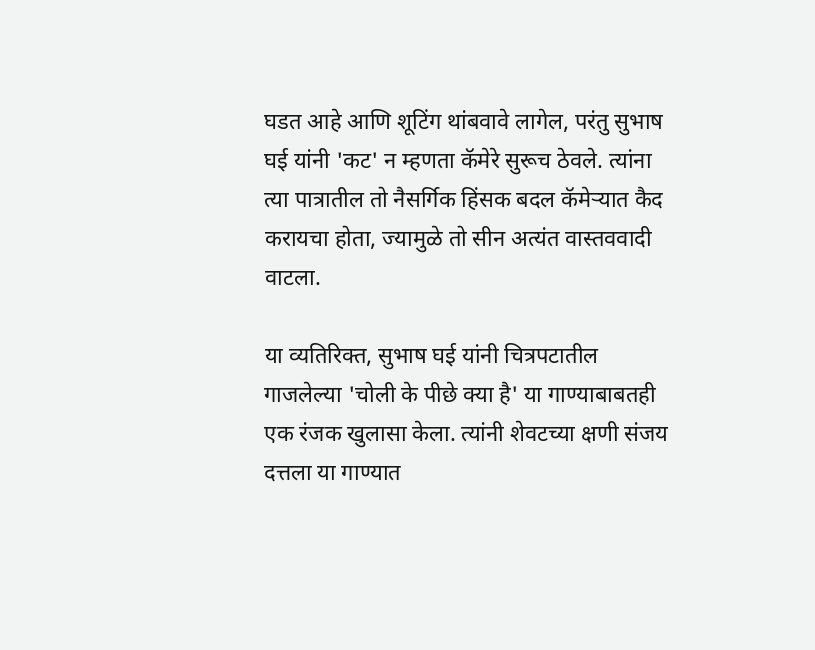घडत आहे आणि शूटिंग थांबवावे लागेल, परंतु सुभाष घई यांनी 'कट' न म्हणता कॅमेरे सुरूच ठेवले. त्यांना त्या पात्रातील तो नैसर्गिक हिंसक बदल कॅमेऱ्यात कैद करायचा होता, ज्यामुळे तो सीन अत्यंत वास्तववादी वाटला.

या व्यतिरिक्त, सुभाष घई यांनी चित्रपटातील गाजलेल्या 'चोली के पीछे क्या है' या गाण्याबाबतही एक रंजक खुलासा केला. त्यांनी शेवटच्या क्षणी संजय दत्तला या गाण्यात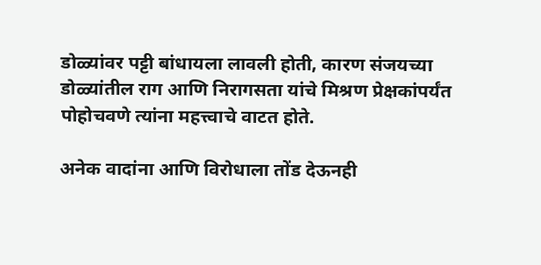डोळ्यांवर पट्टी बांधायला लावली होती, कारण संजयच्या डोळ्यांतील राग आणि निरागसता यांचे मिश्रण प्रेक्षकांपर्यंत पोहोचवणे त्यांना महत्त्वाचे वाटत होते.

अनेक वादांना आणि विरोधाला तोंड देऊनही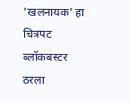'खलनायक' हा चित्रपट ब्लॉकबस्टर ठरला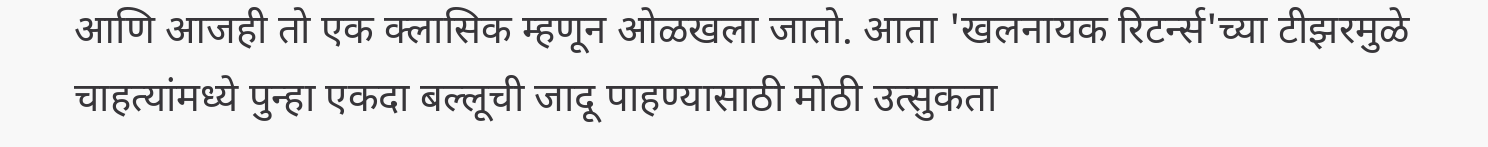आणि आजही तो एक क्लासिक म्हणून ओळखला जातो. आता 'खलनायक रिटर्न्स'च्या टीझरमुळे चाहत्यांमध्ये पुन्हा एकदा बल्लूची जादू पाहण्यासाठी मोठी उत्सुकता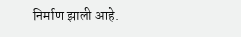निर्माण झाली आहे.